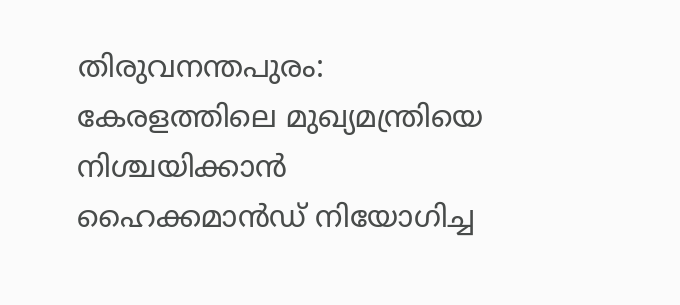തിരുവനന്തപുരം: കേരളത്തിലെ മുഖ്യമന്ത്രിയെ നിശ്ചയിക്കാൻ ഹൈക്കമാൻഡ് നിയോഗിച്ച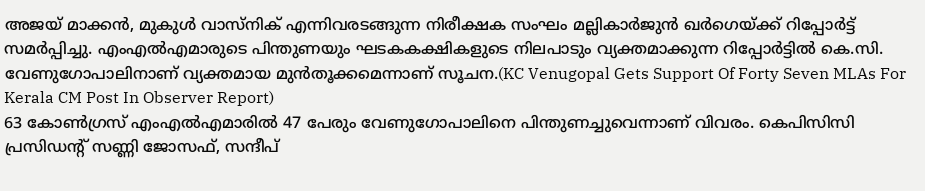അജയ് മാക്കൻ, മുകുൾ വാസ്നിക് എന്നിവരടങ്ങുന്ന നിരീക്ഷക സംഘം മല്ലികാർജുൻ ഖർഗെയ്ക്ക് റിപ്പോർട്ട് സമർപ്പിച്ചു. എംഎൽഎമാരുടെ പിന്തുണയും ഘടകകക്ഷികളുടെ നിലപാടും വ്യക്തമാക്കുന്ന റിപ്പോർട്ടിൽ കെ.സി. വേണുഗോപാലിനാണ് വ്യക്തമായ മുൻതൂക്കമെന്നാണ് സൂചന.(KC Venugopal Gets Support Of Forty Seven MLAs For Kerala CM Post In Observer Report)
63 കോൺഗ്രസ് എംഎൽഎമാരിൽ 47 പേരും വേണുഗോപാലിനെ പിന്തുണച്ചുവെന്നാണ് വിവരം. കെപിസിസി പ്രസിഡന്റ് സണ്ണി ജോസഫ്, സന്ദീപ്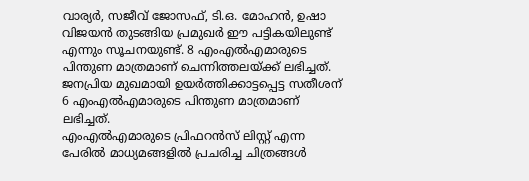വാര്യർ, സജീവ് ജോസഫ്, ടി.ഒ. മോഹൻ, ഉഷാ വിജയൻ തുടങ്ങിയ പ്രമുഖർ ഈ പട്ടികയിലുണ്ട് എന്നും സൂചനയുണ്ട്. 8 എംഎൽഎമാരുടെ പിന്തുണ മാത്രമാണ് ചെന്നിത്തലയ്ക്ക് ലഭിച്ചത്. ജനപ്രിയ മുഖമായി ഉയർത്തിക്കാട്ടപ്പെട്ട സതീശന് 6 എംഎൽഎമാരുടെ പിന്തുണ മാത്രമാണ് ലഭിച്ചത്.
എംഎൽഎമാരുടെ പ്രിഫറൻസ് ലിസ്റ്റ് എന്ന പേരിൽ മാധ്യമങ്ങളിൽ പ്രചരിച്ച ചിത്രങ്ങൾ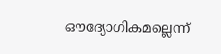ഔദ്യോഗികമല്ലെന്ന്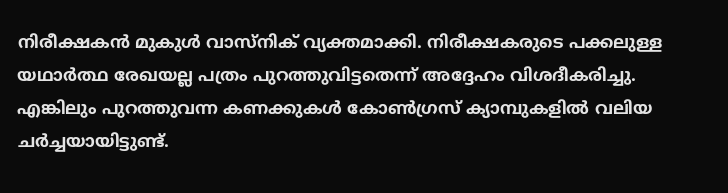നിരീക്ഷകൻ മുകുൾ വാസ്നിക് വ്യക്തമാക്കി. നിരീക്ഷകരുടെ പക്കലുള്ള യഥാർത്ഥ രേഖയല്ല പത്രം പുറത്തുവിട്ടതെന്ന് അദ്ദേഹം വിശദീകരിച്ചു. എങ്കിലും പുറത്തുവന്ന കണക്കുകൾ കോൺഗ്രസ് ക്യാമ്പുകളിൽ വലിയ ചർച്ചയായിട്ടുണ്ട്.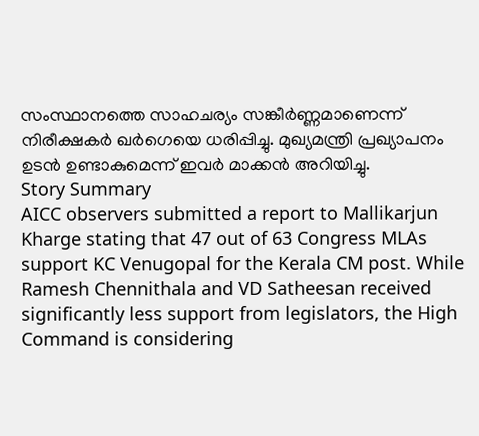സംസ്ഥാനത്തെ സാഹചര്യം സങ്കീർണ്ണമാണെന്ന് നിരീക്ഷകർ ഖർഗെയെ ധരിപ്പിച്ചു. മുഖ്യമന്ത്രി പ്രഖ്യാപനം ഉടൻ ഉണ്ടാകുമെന്ന് ഇവർ മാക്കൻ അറിയിച്ചു.
Story Summary
AICC observers submitted a report to Mallikarjun Kharge stating that 47 out of 63 Congress MLAs support KC Venugopal for the Kerala CM post. While Ramesh Chennithala and VD Satheesan received significantly less support from legislators, the High Command is considering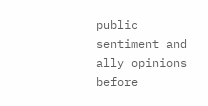public sentiment and ally opinions before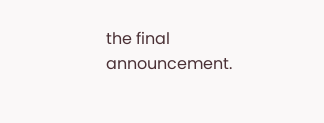the final announcement.